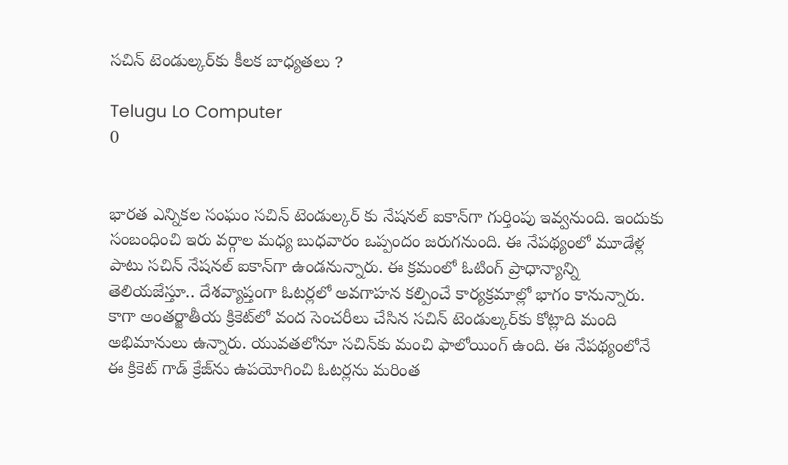సచిన్‌ టెండుల్కర్‌కు కీలక బాధ్యతలు ?

Telugu Lo Computer
0


భారత ఎన్నికల సంఘం సచిన్‌ టెండుల్కర్‌ కు నేషనల్‌ ఐకాన్‌గా గుర్తింపు ఇవ్వనుంది. ఇందుకు సంబంధించి ఇరు వర్గాల మధ్య బుధవారం ఒప్పందం జరుగనుంది. ఈ నేపథ్యంలో మూడేళ్ల పాటు సచిన్‌ నేషనల్‌ ఐకాన్‌గా ఉండనున్నారు. ఈ క్రమంలో ఓటింగ్‌ ప్రాధాన్యాన్ని తెలియజేస్తూ.. దేశవ్యాప్తంగా ఓటర్లలో అవగాహన కల్పించే కార్యక్రమాల్లో భాగం కానున్నారు. కాగా అంతర్జాతీయ క్రికెట్‌లో వంద సెంచరీలు చేసిన సచిన్‌ టెండుల్కర్‌కు కోట్లాది మంది అభిమానులు ఉన్నారు. యువతలోనూ సచిన్‌కు మంచి ఫాలోయింగ్‌ ఉంది. ఈ నేపథ్యంలోనే ఈ క్రికెట్‌ గాడ్‌ క్రేజ్‌ను ఉపయోగించి ఓటర్లను మరింత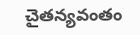చైతన్యవంతం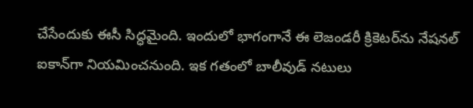చేసేందుకు ఈసీ సిద్ధమైంది. ఇందులో భాగంగానే ఈ లెజండరీ క్రికెటర్‌ను నేషనల్‌ ఐకాన్‌గా నియమించనుంది. ఇక గతంలో బాలీవుడ్‌ నటులు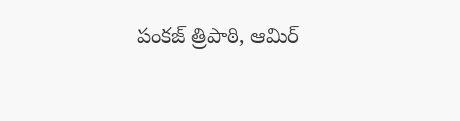పంకజ్‌ త్రిపాఠి, ఆమిర్‌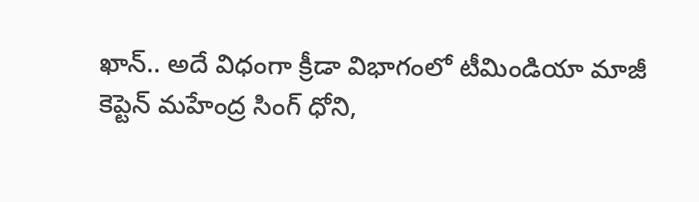ఖాన్‌.. అదే విధంగా క్రీడా విభాగంలో టీమిండియా మాజీ కెప్టెన్‌ మహేంద్ర సింగ్‌ ధోని,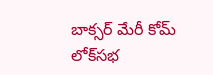బాక్సర్‌ మేరీ కోమ్‌ లోక్‌సభ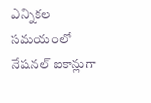ఎన్నికల సమయంలో నేషనల్‌ ఐకాన్లుగా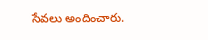సేవలు అందించారు.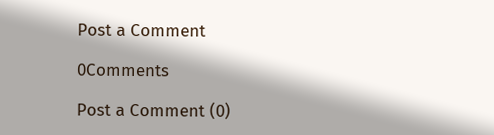Post a Comment

0Comments

Post a Comment (0)